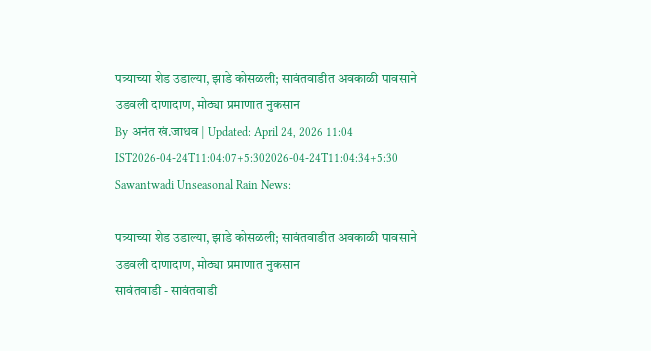पत्र्याच्या शेड उडाल्या, झाडे कोसळली; सावंतवाडीत अवकाळी पावसाने उडवली दाणादाण, मोठ्या प्रमाणात नुकसान
By अनंत खं.जाधव | Updated: April 24, 2026 11:04 IST2026-04-24T11:04:07+5:302026-04-24T11:04:34+5:30
Sawantwadi Unseasonal Rain News:

पत्र्याच्या शेड उडाल्या, झाडे कोसळली; सावंतवाडीत अवकाळी पावसाने उडवली दाणादाण, मोठ्या प्रमाणात नुकसान
सावंतवाडी - सावंतवाडी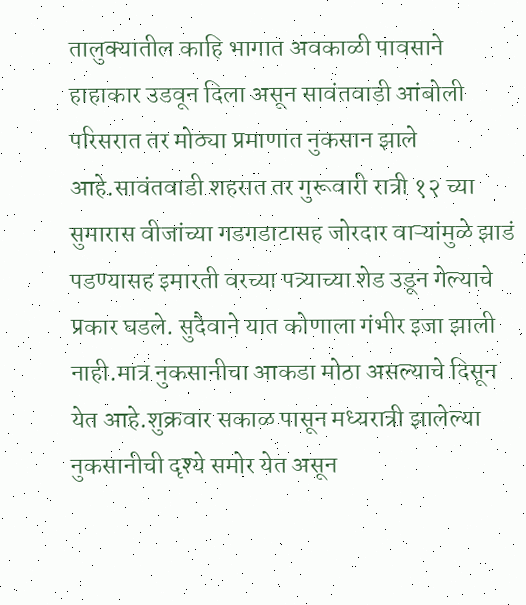तालुक्यातील काहि भागात अवकाळी पावसाने हाहाकार उडवून दिला असून सावंतवाडी आंबोली परिसरात तर मोठ्या प्रमाणात नुकसान झाले आहे.सावंतवाडी शहरात तर गुरूवारी रात्री १२ च्या सुमारास वीजांच्या गडगडाटासह जोरदार वाऱ्यांमुळे झाडं पडण्यासह इमारती वरच्या पत्र्याच्या शेड उडून गेल्याचे प्रकार घडले. सुदैवाने यात कोणाला गंभीर इजा झाली नाही.मात्र नुकसानीचा आकडा मोठा असल्याचे दिसून येत आहे.शुक्रवार सकाळ पासून मध्यरात्री झालेल्या नुकसानीची दृश्ये समोर येत असून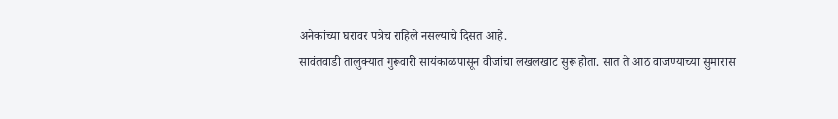अनेकांच्या घरावर पत्रेच राहिले नसल्याचे दिसत आहे.
सावंतवाडी तालुक्यात गुरूवारी सायंकाळपासून वीजांचा लखलखाट सुरू होता. सात ते आठ वाजण्याच्या सुमारास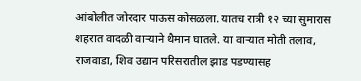आंबोलीत जोरदार पाऊस कोसळला. यातच रात्री १२ च्या सुमारास शहरात वादळी वाऱ्याने थैमान घातले. या वाऱ्यात मोती तलाव, राजवाडा, शिव उद्यान परिसरातील झाड पडण्यासह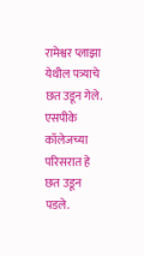रामेश्वर प्लाझा येथील पत्र्याचे छत उडून गेले. एसपीके कॉलेजच्या परिसरात हे छत उडून पडले.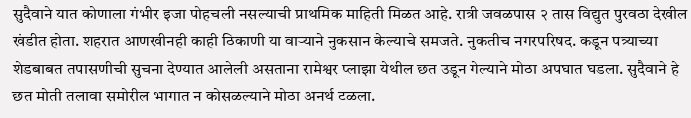सुदैवाने यात कोणाला गंभीर इजा पोहचली नसल्याची प्राथमिक माहिती मिळत आहे. रात्री जवळपास २ तास विद्युत पुरवठा देखील खंडीत होता. शहरात आणखीनही काही ठिकाणी या वाऱ्याने नुकसान केल्याचे समजते. नुकतीच नगरपरिषद. कडून पत्र्याच्या शेडबाबत तपासणीची सुचना देण्यात आलेली असताना रामेश्वर प्लाझा येथील छत उडून गेल्याने मोठा अपघात घडला. सुदैवाने हे छत मोती तलावा समोरील भागात न कोसळल्याने मोठा अनर्थ टळला.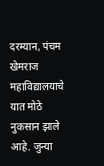दरम्यान, पंचम खेमराज महाविद्यालयाचे यात मोठे नुकसान झाले आहे. जुन्या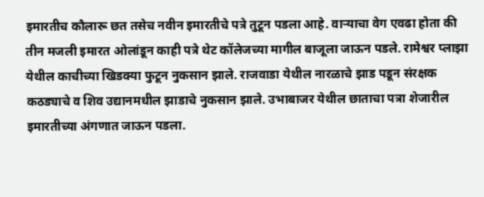इमारतीच कौलारू छत तसेच नवीन इमारतीचे पत्रे तुटून पडला आहे. वाऱ्याचा वेग एवढा होता की तीन मजली इमारत ओलांडून काही पत्रे थेट कॉलेजच्या मागील बाजूला जाऊन पडले. रामेश्वर प्लाझा येथील काचीच्या खिडक्या फुटून नुकसान झाले. राजवाडा येथील नारळाचे झाड पडून संरक्षक कठड्याचे व शिव उद्यानमधील झाडाचे नुकसान झाले. उभाबाजर येथील छाताचा पत्रा शेजारील इमारतीच्या अंगणात जाऊन पडला.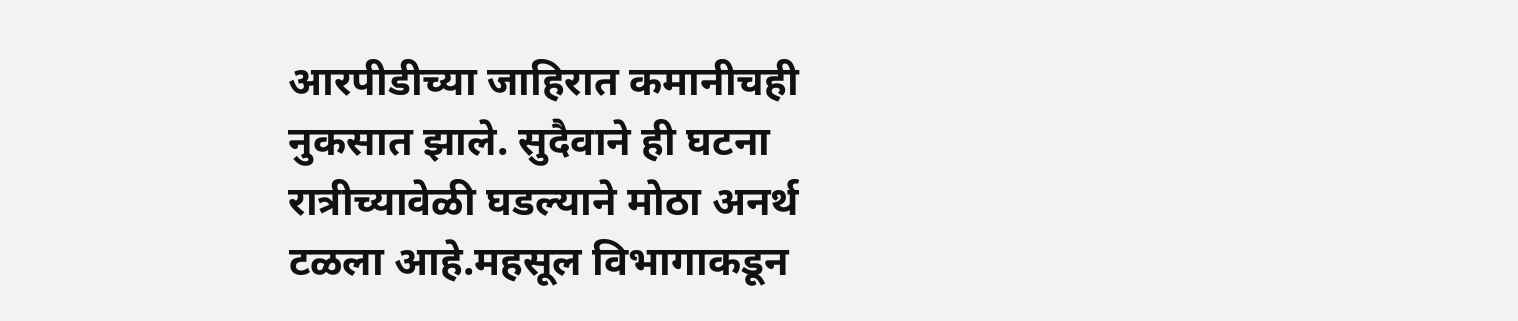आरपीडीच्या जाहिरात कमानीचही नुकसात झाले. सुदैवाने ही घटना रात्रीच्यावेळी घडल्याने मोठा अनर्थ टळला आहे.महसूल विभागाकडून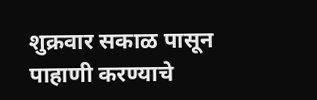शुक्रवार सकाळ पासून पाहाणी करण्याचे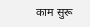काम सुरू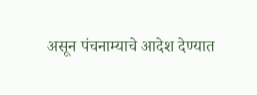असून पंचनाम्याचे आदेश देण्यात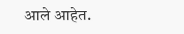आले आहेत.